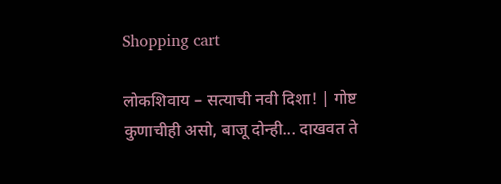Shopping cart

लोकशिवाय – सत्याची नवी दिशा! | गोष्ट कुणाचीही असो, बाजू दोन्ही... दाखवत ते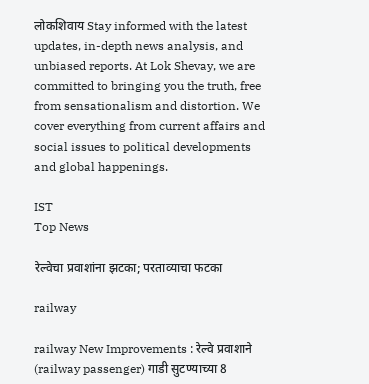लोकशिवाय Stay informed with the latest updates, in-depth news analysis, and unbiased reports. At Lok Shevay, we are committed to bringing you the truth, free from sensationalism and distortion. We cover everything from current affairs and social issues to political developments and global happenings.

IST
Top News

रेल्वेचा प्रवाशांना झटका; परताव्याचा फटका

railway

railway New Improvements : रेल्वे प्रवाशाने (railway passenger) गाडी सुटण्याच्या 8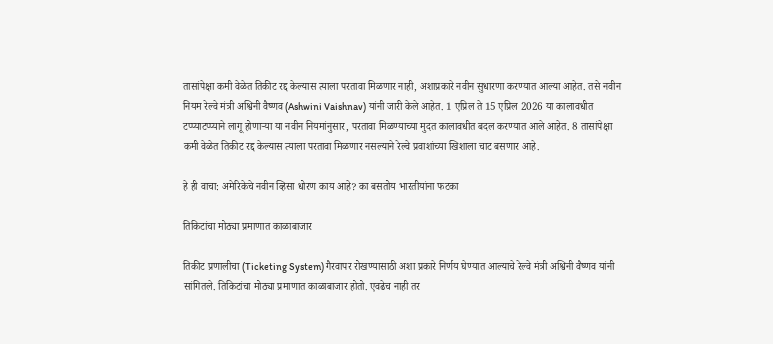तासांपेक्षा कमी वेळेत तिकीट रद्द केल्यास त्याला परतावा मिळणार नाही, अशाप्रकारे नवीन सुधारणा करण्यात आल्या आहेत. तसे नवीन नियम रेल्वे मंत्री अश्विनी वैष्णव (Ashwini Vaishnav) यांनी जारी केले आहेत. 1 एप्रिल ते 15 एप्रिल 2026 या कालावधीत टप्प्याटप्प्याने लागू होणाऱ्या या नवीन नियमांनुसार, परतावा मिळण्याच्या मुदत कालावधीत बदल करण्यात आले आहेत. 8 तासांपेक्षा कमी वेळेत तिकीट रद्द केल्यास त्याला परतावा मिळणार नसल्याने रेल्वे प्रवाशांच्या खिशाला चाट बसणार आहे.

हे ही वाचा: अमेरिकेचे नवीन व्हिसा धोरण काय आहे? का बसतोय भारतीयांना फटका

तिकिटांचा मोठ्या प्रमाणात काळाबाजार

तिकीट प्रणालीचा (Ticketing System) गैरवापर रोखण्यासाठी अशा प्रकारे निर्णय घेण्यात आल्याचे रेल्वे मंत्री अश्विनी वैष्णव यांनी सांगितले. तिकिटांचा मोठ्या प्रमाणात काळाबाजार होतो. एवढेच नाही तर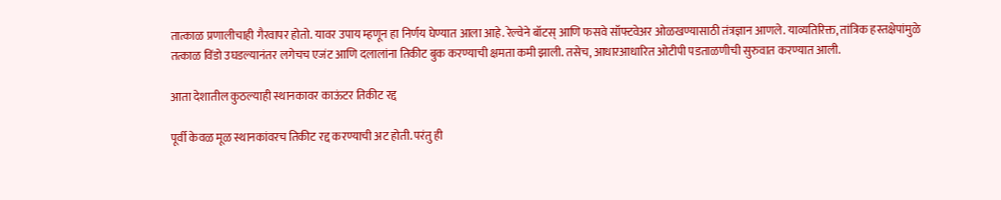तात्काळ प्रणालीचाही गैरवापर होतो. यावर उपाय म्हणून हा निर्णय घेण्यात आला आहे. रेल्वेने बॉटस्‌‍ आणि फसवे सॉफ्टवेअर ओळखण्यासाठी तंत्रज्ञान आणले. याव्यतिरिक्त, तांत्रिक हस्तक्षेपांमुळे तत्काळ विंडो उघडल्यानंतर लगेचच एजंट आणि दलालांना तिकीट बुक करण्याची क्षमता कमी झाली. तसेच, आधारआधारित ओटीपी पडताळणीची सुरुवात करण्यात आली.

आता देशातील कुठल्याही स्थानकावर काऊंटर तिकीट रद्द

पूर्वी केवळ मूळ स्थानकांवरच तिकीट रद्द करण्याची अट होती. परंतु ही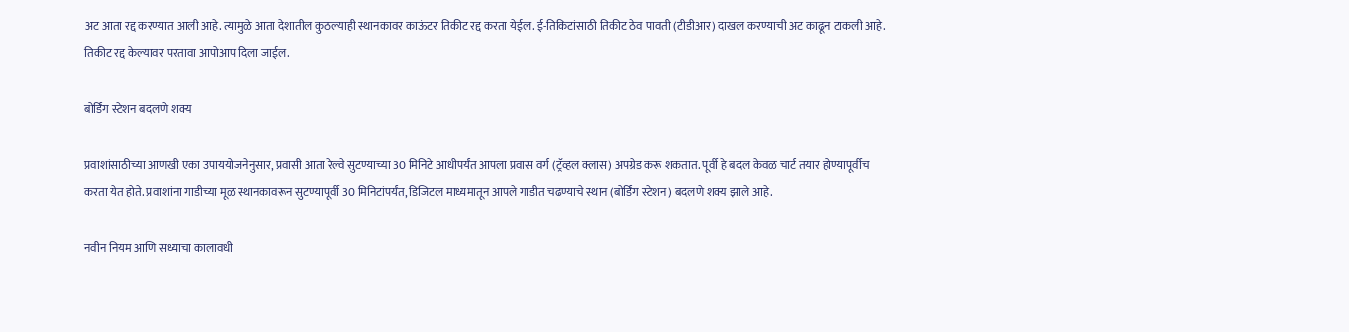अट आता रद्द करण्यात आली आहे. त्यामुळे आता देशातील कुठल्याही स्थानकावर काऊंटर तिकीट रद्द करता येईल. ई-तिकिटांसाठी तिकीट ठेव पावती (टीडीआर) दाखल करण्याची अट काढून टाकली आहे. तिकीट रद्द केल्यावर परतावा आपोआप दिला जाईल.

बोर्डिंग स्टेशन बदलणे शक्य

प्रवाशांसाठीच्या आणखी एका उपाययोजनेनुसार, प्रवासी आता रेल्वे सुटण्याच्या 30 मिनिटे आधीपर्यंत आपला प्रवास वर्ग (ट्रॅव्हल क्लास) अपग्रेड करू शकतात. पूर्वी हे बदल केवळ चार्ट तयार होण्यापूर्वीच करता येत होते. प्रवाशांना गाडीच्या मूळ स्थानकावरून सुटण्यापूर्वी 30 मिनिटांपर्यंत, डिजिटल माध्यमातून आपले गाडीत चढण्याचे स्थान (बोर्डिंग स्टेशन) बदलणे शक्य झाले आहे.

नवीन नियम आणि सध्याचा कालावधी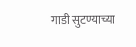गाडी सुटण्याच्या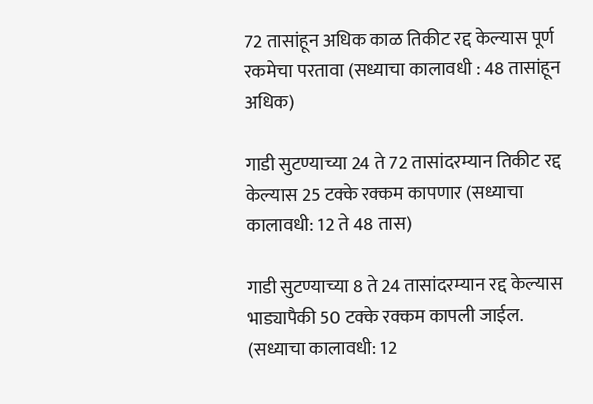72 तासांहून अधिक काळ तिकीट रद्द केल्यास पूर्ण रकमेचा परतावा (सध्याचा कालावधी : 48 तासांहून अधिक)

गाडी सुटण्याच्या 24 ते 72 तासांदरम्यान तिकीट रद्द केल्यास 25 टक्के रक्कम कापणार (सध्याचा कालावधी: 12 ते 48 तास)

गाडी सुटण्याच्या 8 ते 24 तासांदरम्यान रद्द केल्यास भाड्यापैकी 50 टक्के रक्कम कापली जाईल. (सध्याचा कालावधी: 12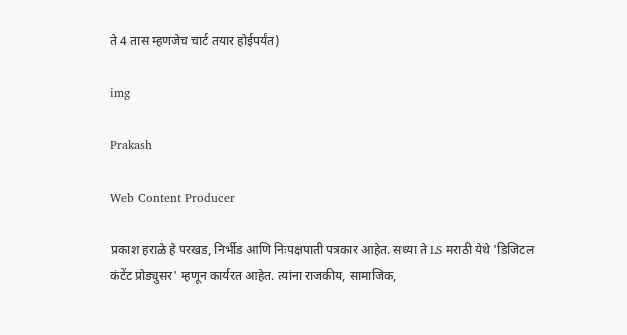ते 4 तास म्हणजेच चार्ट तयार होईपर्यंत)

img

Prakash

Web Content Producer

प्रकाश हराळे हे परखड, निर्भीड आणि निःपक्षपाती पत्रकार आहेत. सध्या ते LS मराठी येथे 'डिजिटल कंटेंट प्रोड्युसर' म्हणून कार्यरत आहेत. त्यांना राजकीय, सामाजिक,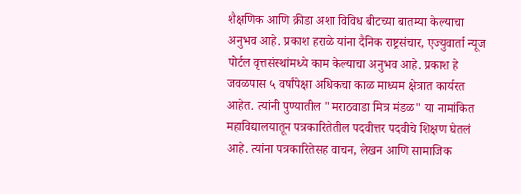शैक्षणिक आणि क्रीडा अशा विविध बीटच्या बातम्या केल्याचा अनुभव आहे. प्रकाश हराळे यांना दैनिक राष्ट्रसंचार, एज्युवार्ता न्यूज पोर्टल वृत्तसंस्थांमध्ये काम केल्याचा अनुभव आहे. प्रकाश हे जवळपास ५ वर्षांपेक्षा अधिकचा काळ माध्यम क्षेत्रात कार्यरत आहेत. त्यांनी पुण्यातील "मराठवाडा मित्र मंडळ" या नामांकित महाविद्यालयातून पत्रकारितेतील पदवीत्तर पदवीचे शिक्षण घेतलं आहे. त्यांना पत्रकारितेसह वाचन, लेखन आणि सामाजिक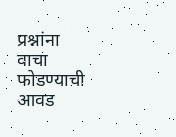प्रश्नांना वाचा फोडण्याची आवड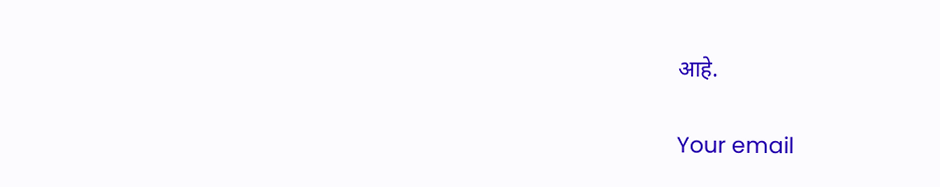आहे.

Your email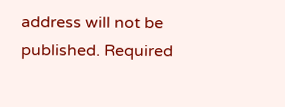address will not be published. Required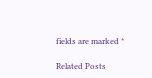fields are marked *

Related Posts